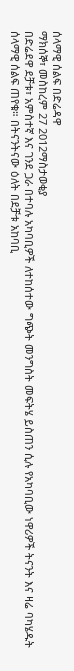ሰላማዊ ሰልፍ በድሬዳዋ
ማክሰኞ፣ መስከረም 27 2012ማስታወቂያ
በድሬደዋ ደቻቱ፣ አምስተኛ እና ገንደ ጋራ በተባሉ አካባቢዎች ለተከሰተው ግጭት መንግስት መፍትሄ ይስጠን ሲሉ የአካባቢው ነዋሪዎች ትናንት እና ዛሬ ባካሄዱት ሰላማዊ ሰልፍ ጠየቁ። በትናንትናው ዕለት በደቻቱ አከባቢ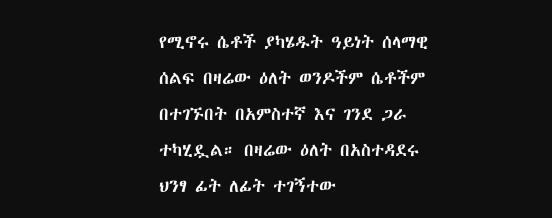የሚኖሩ ሴቶች ያካሄዱት ዓይነት ሰላማዊ ሰልፍ በዛሬው ዕለት ወንዶችም ሴቶችም በተገኙበት በአምስተኛ እና ገንደ ጋራ ተካሂዷል። በዛሬው ዕለት በአስተዳደሩ ህንፃ ፊት ለፊት ተገኝተው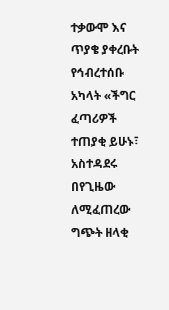ተቃውሞ እና ጥያቄ ያቀረቡት የኅብረተሰቡ አካላት «ችግር ፈጣሪዎች ተጠያቂ ይሁኑ፣ አስተዳደሩ በየጊዜው ለሚፈጠረው ግጭት ዘላቂ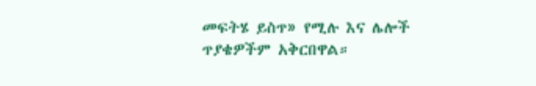መፍትሄ ይስጥ» የሚሉ እና ሌሎች ጥያቄዎችም አቅርበዋል።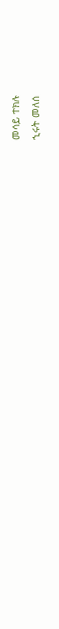መሳይ ተክሉ
ኂሩት መለሰ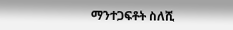ማንተጋፍቶት ስለሺ